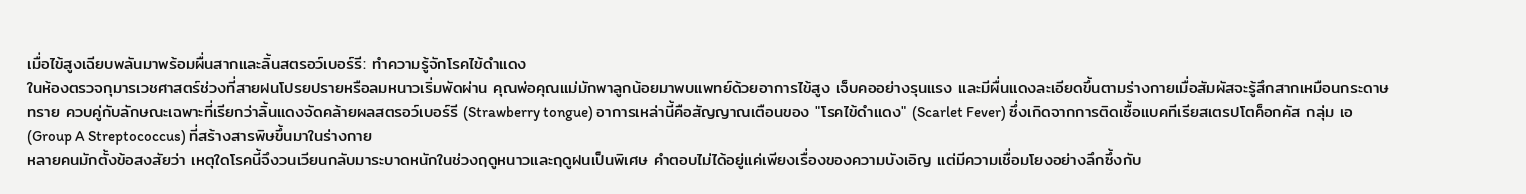เมื่อไข้สูงเฉียบพลันมาพร้อมผื่นสากและลิ้นสตรอว์เบอร์รี: ทำความรู้จักโรคไข้ดำแดง
ในห้องตรวจกุมารเวชศาสตร์ช่วงที่สายฝนโปรยปรายหรือลมหนาวเริ่มพัดผ่าน คุณพ่อคุณแม่มักพาลูกน้อยมาพบแพทย์ด้วยอาการไข้สูง เจ็บคออย่างรุนแรง และมีผื่นแดงละเอียดขึ้นตามร่างกายเมื่อสัมผัสจะรู้สึกสากเหมือนกระดาษทราย ควบคู่กับลักษณะเฉพาะที่เรียกว่าลิ้นแดงจัดคล้ายผลสตรอว์เบอร์รี (Strawberry tongue) อาการเหล่านี้คือสัญญาณเตือนของ "โรคไข้ดำแดง" (Scarlet Fever) ซึ่งเกิดจากการติดเชื้อแบคทีเรียสเตรปโตค็อกคัส กลุ่ม เอ (Group A Streptococcus) ที่สร้างสารพิษขึ้นมาในร่างกาย
หลายคนมักตั้งข้อสงสัยว่า เหตุใดโรคนี้จึงวนเวียนกลับมาระบาดหนักในช่วงฤดูหนาวและฤดูฝนเป็นพิเศษ คำตอบไม่ได้อยู่แค่เพียงเรื่องของความบังเอิญ แต่มีความเชื่อมโยงอย่างลึกซึ้งกับ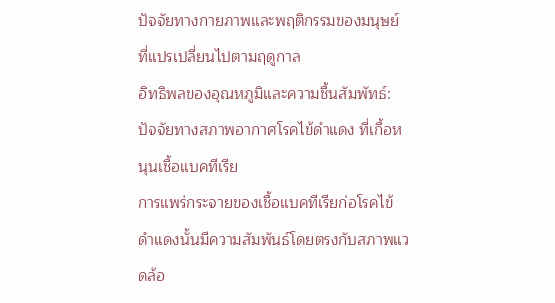ปัจจัยทางกายภาพและพฤติกรรมของมนุษย์ที่แปรเปลี่ยนไปตามฤดูกาล
อิทธิพลของอุณหภูมิและความชื้นสัมพัทธ์: ปัจจัยทางสภาพอากาศโรคไข้ดำแดง ที่เกื้อหนุนเชื้อแบคทีเรีย
การแพร่กระจายของเชื้อแบคทีเรียก่อโรคไข้ดำแดงนั้นมีความสัมพันธ์โดยตรงกับสภาพแวดล้อ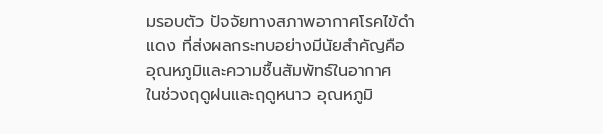มรอบตัว ปัจจัยทางสภาพอากาศโรคไข้ดำแดง ที่ส่งผลกระทบอย่างมีนัยสำคัญคือ อุณหภูมิและความชื้นสัมพัทธ์ในอากาศ
ในช่วงฤดูฝนและฤดูหนาว อุณหภูมิ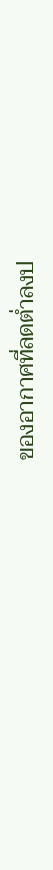ของอากาศที่ลดต่ำลงป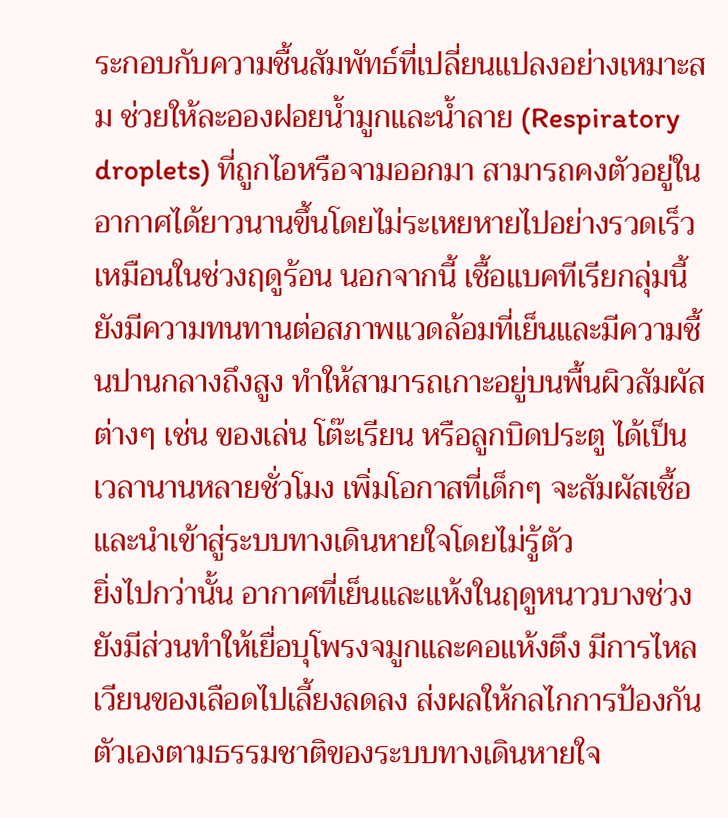ระกอบกับความชื้นสัมพัทธ์ที่เปลี่ยนแปลงอย่างเหมาะสม ช่วยให้ละอองฝอยน้ำมูกและน้ำลาย (Respiratory droplets) ที่ถูกไอหรือจามออกมา สามารถคงตัวอยู่ในอากาศได้ยาวนานขึ้นโดยไม่ระเหยหายไปอย่างรวดเร็วเหมือนในช่วงฤดูร้อน นอกจากนี้ เชื้อแบคทีเรียกลุ่มนี้ยังมีความทนทานต่อสภาพแวดล้อมที่เย็นและมีความชื้นปานกลางถึงสูง ทำให้สามารถเกาะอยู่บนพื้นผิวสัมผัสต่างๆ เช่น ของเล่น โต๊ะเรียน หรือลูกบิดประตู ได้เป็นเวลานานหลายชั่วโมง เพิ่มโอกาสที่เด็กๆ จะสัมผัสเชื้อและนำเข้าสู่ระบบทางเดินหายใจโดยไม่รู้ตัว
ยิ่งไปกว่านั้น อากาศที่เย็นและแห้งในฤดูหนาวบางช่วงยังมีส่วนทำให้เยื่อบุโพรงจมูกและคอแห้งตึง มีการไหลเวียนของเลือดไปเลี้ยงลดลง ส่งผลให้กลไกการป้องกันตัวเองตามธรรมชาติของระบบทางเดินหายใจ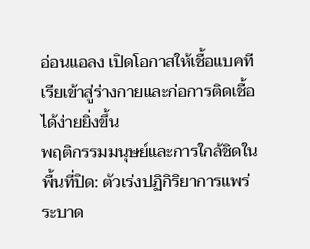อ่อนแอลง เปิดโอกาสให้เชื้อแบคทีเรียเข้าสู่ร่างกายและก่อการติดเชื้อได้ง่ายยิ่งขึ้น
พฤติกรรมมนุษย์และการใกล้ชิดในพื้นที่ปิด: ตัวเร่งปฏิกิริยาการแพร่ระบาด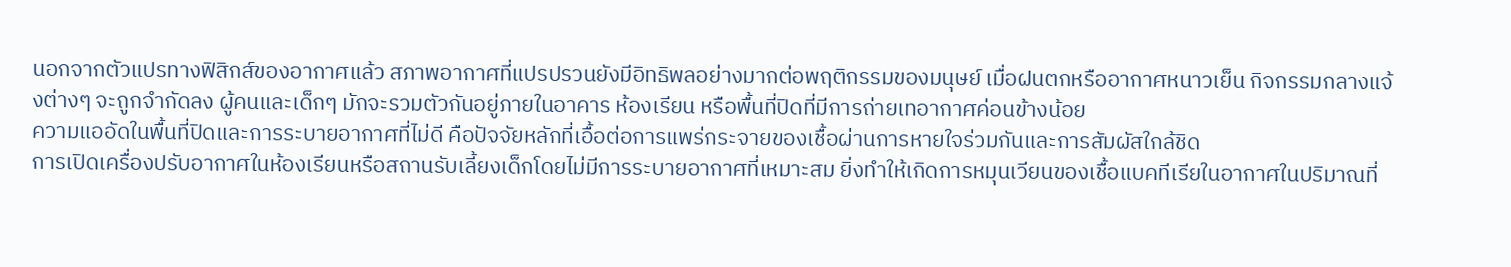นอกจากตัวแปรทางฟิสิกส์ของอากาศแล้ว สภาพอากาศที่แปรปรวนยังมีอิทธิพลอย่างมากต่อพฤติกรรมของมนุษย์ เมื่อฝนตกหรืออากาศหนาวเย็น กิจกรรมกลางแจ้งต่างๆ จะถูกจำกัดลง ผู้คนและเด็กๆ มักจะรวมตัวกันอยู่ภายในอาคาร ห้องเรียน หรือพื้นที่ปิดที่มีการถ่ายเทอากาศค่อนข้างน้อย
ความแออัดในพื้นที่ปิดและการระบายอากาศที่ไม่ดี คือปัจจัยหลักที่เอื้อต่อการแพร่กระจายของเชื้อผ่านการหายใจร่วมกันและการสัมผัสใกล้ชิด
การเปิดเครื่องปรับอากาศในห้องเรียนหรือสถานรับเลี้ยงเด็กโดยไม่มีการระบายอากาศที่เหมาะสม ยิ่งทำให้เกิดการหมุนเวียนของเชื้อแบคทีเรียในอากาศในปริมาณที่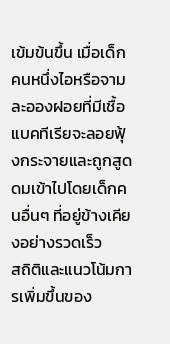เข้มข้นขึ้น เมื่อเด็กคนหนึ่งไอหรือจาม ละอองฝอยที่มีเชื้อแบคทีเรียจะลอยฟุ้งกระจายและถูกสูดดมเข้าไปโดยเด็กคนอื่นๆ ที่อยู่ข้างเคียงอย่างรวดเร็ว
สถิติและแนวโน้มการเพิ่มขึ้นของ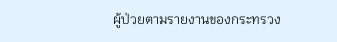ผู้ป่วยตามรายงานของกระทรวง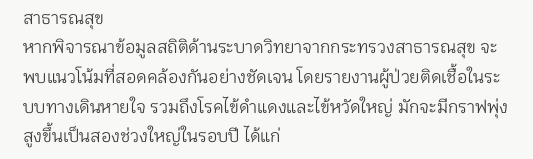สาธารณสุข
หากพิจารณาข้อมูลสถิติด้านระบาดวิทยาจากกระทรวงสาธารณสุข จะพบแนวโน้มที่สอดคล้องกันอย่างชัดเจน โดยรายงานผู้ป่วยติดเชื้อในระบบทางเดินหายใจ รวมถึงโรคไข้ดำแดงและไข้หวัดใหญ่ มักจะมีกราฟพุ่งสูงขึ้นเป็นสองช่วงใหญ่ในรอบปี ได้แก่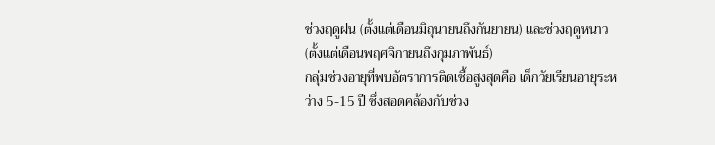ช่วงฤดูฝน (ตั้งแต่เดือนมิถุนายนถึงกันยายน) และช่วงฤดูหนาว (ตั้งแต่เดือนพฤศจิกายนถึงกุมภาพันธ์)
กลุ่มช่วงอายุที่พบอัตราการติดเชื้อสูงสุดคือ เด็กวัยเรียนอายุระหว่าง 5-15 ปี ซึ่งสอดคล้องกับช่วง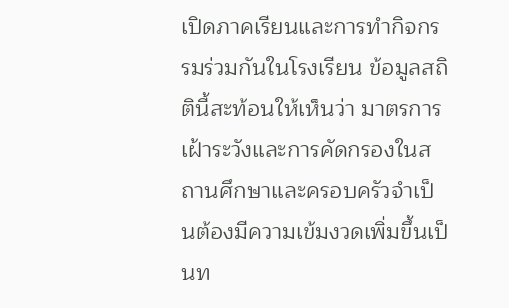เปิดภาคเรียนและการทำกิจกรรมร่วมกันในโรงเรียน ข้อมูลสถิตินี้สะท้อนให้เห็นว่า มาตรการเฝ้าระวังและการคัดกรองในสถานศึกษาและครอบครัวจำเป็นต้องมีความเข้มงวดเพิ่มขึ้นเป็นท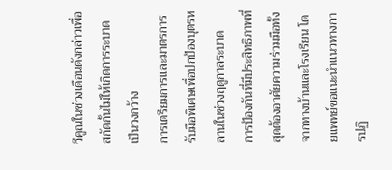วีคูณในช่วงเดือนดังกล่าวเพื่อสกัดกั้นไม่ให้เกิดการระบาดเป็นวงกว้าง
การเตรียมการและมาตรการรับมือพิเศษเพื่อปกป้องบุตรหลานในช่วงฤดูกาลระบาด
การป้องกันที่มีประสิทธิภาพที่สุดต้องอาศัยความร่วมมือทั้งจากทางบ้านและโรงเรียน โดยแพทย์ขอแนะนำแนวทางการปฏิ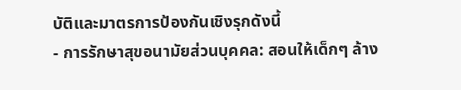บัติและมาตรการป้องกันเชิงรุกดังนี้
- การรักษาสุขอนามัยส่วนบุคคล: สอนให้เด็กๆ ล้าง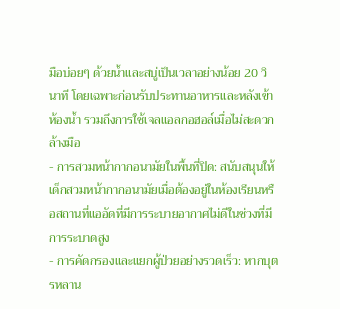มือบ่อยๆ ด้วยน้ำและสบู่เป็นเวลาอย่างน้อย 20 วินาที โดยเฉพาะก่อนรับประทานอาหารและหลังเข้าห้องน้ำ รวมถึงการใช้เจลแอลกอฮอล์เมื่อไม่สะดวกล้างมือ
- การสวมหน้ากากอนามัยในพื้นที่ปิด: สนับสนุนให้เด็กสวมหน้ากากอนามัยเมื่อต้องอยู่ในห้องเรียนหรือสถานที่แออัดที่มีการระบายอากาศไม่ดีในช่วงที่มีการระบาดสูง
- การคัดกรองและแยกผู้ป่วยอย่างรวดเร็ว: หากบุตรหลาน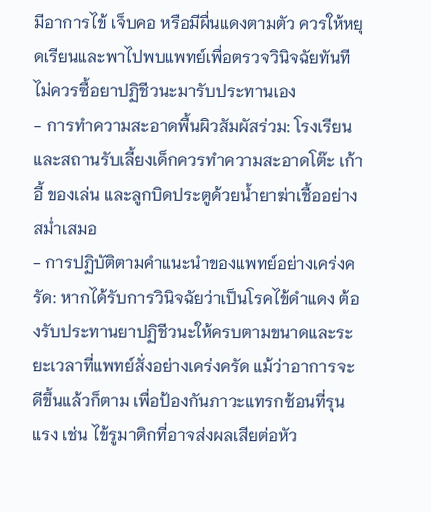มีอาการไข้ เจ็บคอ หรือมีผื่นแดงตามตัว ควรให้หยุดเรียนและพาไปพบแพทย์เพื่อตรวจวินิจฉัยทันที ไม่ควรซื้อยาปฏิชีวนะมารับประทานเอง
- การทำความสะอาดพื้นผิวสัมผัสร่วม: โรงเรียนและสถานรับเลี้ยงเด็กควรทำความสะอาดโต๊ะ เก้าอี้ ของเล่น และลูกบิดประตูด้วยน้ำยาฆ่าเชื้ออย่างสม่ำเสมอ
- การปฏิบัติตามคำแนะนำของแพทย์อย่างเคร่งครัด: หากได้รับการวินิจฉัยว่าเป็นโรคไข้ดำแดง ต้องรับประทานยาปฏิชีวนะให้ครบตามขนาดและระยะเวลาที่แพทย์สั่งอย่างเคร่งครัด แม้ว่าอาการจะดีขึ้นแล้วก็ตาม เพื่อป้องกันภาวะแทรกซ้อนที่รุนแรง เช่น ไข้รูมาติกที่อาจส่งผลเสียต่อหัว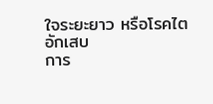ใจระยะยาว หรือโรคไตอักเสบ
การ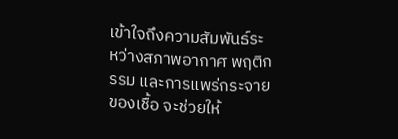เข้าใจถึงความสัมพันธ์ระหว่างสภาพอากาศ พฤติกรรม และการแพร่กระจายของเชื้อ จะช่วยให้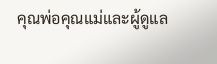คุณพ่อคุณแม่และผู้ดูแล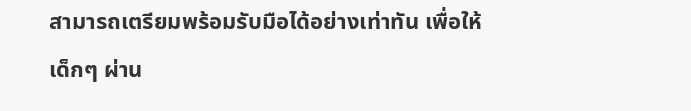สามารถเตรียมพร้อมรับมือได้อย่างเท่าทัน เพื่อให้เด็กๆ ผ่าน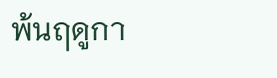พ้นฤดูกา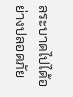ลระบาดไปได้อย่างปลอดภัย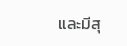และมีสุ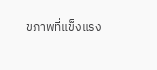ขภาพที่แข็งแรง